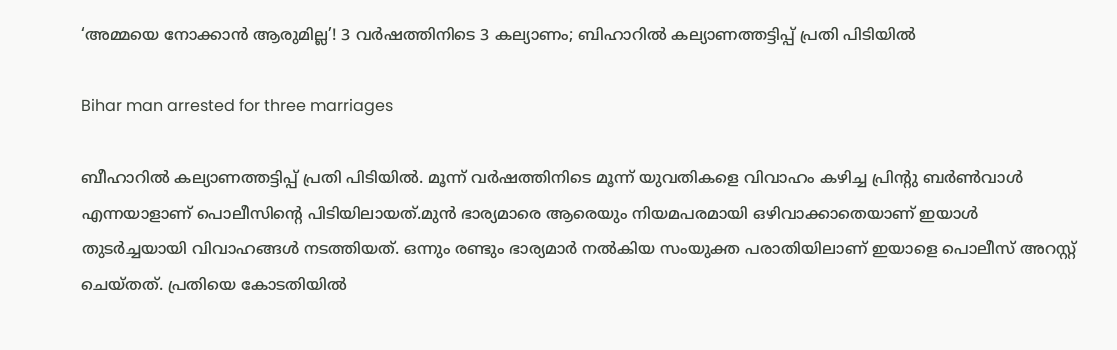‘അമ്മയെ നോക്കാൻ ആരുമില്ല’! 3 വർഷത്തിനിടെ 3 കല്യാണം; ബിഹാറിൽ കല്യാണത്തട്ടിപ്പ് പ്രതി പിടിയിൽ

Bihar man arrested for three marriages

ബീഹാറിൽ കല്യാണത്തട്ടിപ്പ് പ്രതി പിടിയിൽ. മൂന്ന് വർഷത്തിനിടെ മൂന്ന് യുവതികളെ വിവാഹം കഴിച്ച പ്രിന്റു ബർൺവാൾ എന്നയാളാണ് പൊലീസിന്റെ പിടിയിലായത്.മുൻ ഭാര്യമാരെ ആരെയും നിയമപരമായി ഒഴിവാക്കാതെയാണ് ഇയാൾ തുടർച്ചയായി വിവാഹങ്ങൾ നടത്തിയത്. ഒന്നും രണ്ടും ഭാര്യമാർ നൽകിയ സംയുക്ത പരാതിയിലാണ് ഇയാളെ പൊലീസ് അറസ്റ്റ് ചെയ്തത്. പ്രതിയെ കോടതിയിൽ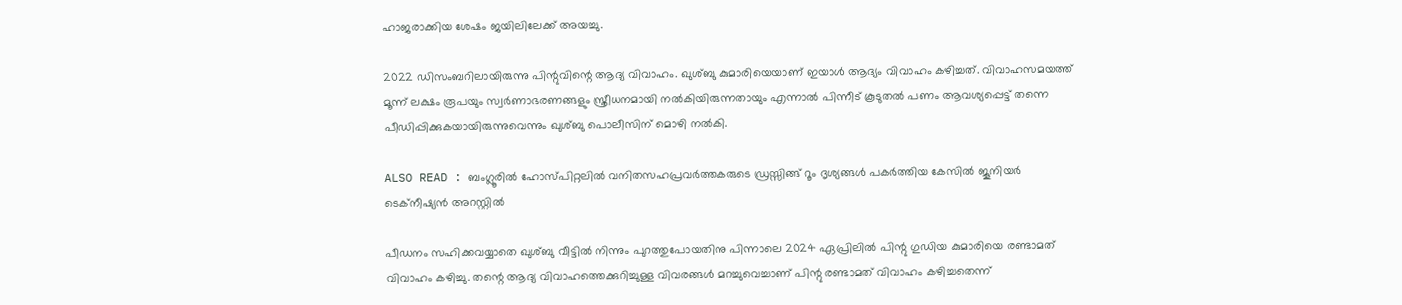ഹാജരാക്കിയ ശേഷം ജയിലിലേക്ക് അയച്ചു.

2022 ഡിസംബറിലായിരുന്നു പിന്റുവിന്റെ ആദ്യ വിവാഹം. ഖുശ്ബു കുമാരിയെയാണ് ഇയാൾ ആദ്യം വിവാഹം കഴിച്ചത്. വിവാഹസമയത്ത് മൂന്ന് ലക്ഷം രൂപയും സ്വർണാഭരണങ്ങളും സ്ത്രീധനമായി നൽകിയിരുന്നതായും എന്നാൽ പിന്നീട് കൂടുതൽ പണം ആവശ്യപ്പെട്ട് തന്നെ പീഡിപ്പിക്കുകയായിരുന്നുവെന്നും ഖുശ്ബു പൊലീസിന് മൊഴി നൽകി.

ALSO READ : ബംഗ്ലൂരിൽ ഹോസ്പിറ്റലിൽ വനിതസഹപ്രവർത്തകരുടെ ഡ്രസ്സിങ്ങ് റൂം ദൃശ്യങ്ങൾ പകർത്തിയ കേസിൽ ജൂനിയർ ടെക്നീഷ്യൻ അറസ്റ്റിൽ

പീഡനം സഹിക്കവയ്യാതെ ഖുശ്ബു വീട്ടിൽ നിന്നും പുറത്തുപോയതിനു പിന്നാലെ 2024 ഏപ്രിലിൽ പിന്റു ഗുഡിയ കുമാരിയെ രണ്ടാമത് വിവാഹം കഴിച്ചു. തന്റെ ആദ്യ വിവാഹത്തെക്കുറിച്ചുള്ള വിവരങ്ങൾ മറച്ചുവെച്ചാണ് പിന്റു രണ്ടാമത് വിവാഹം കഴിച്ചതെന്ന്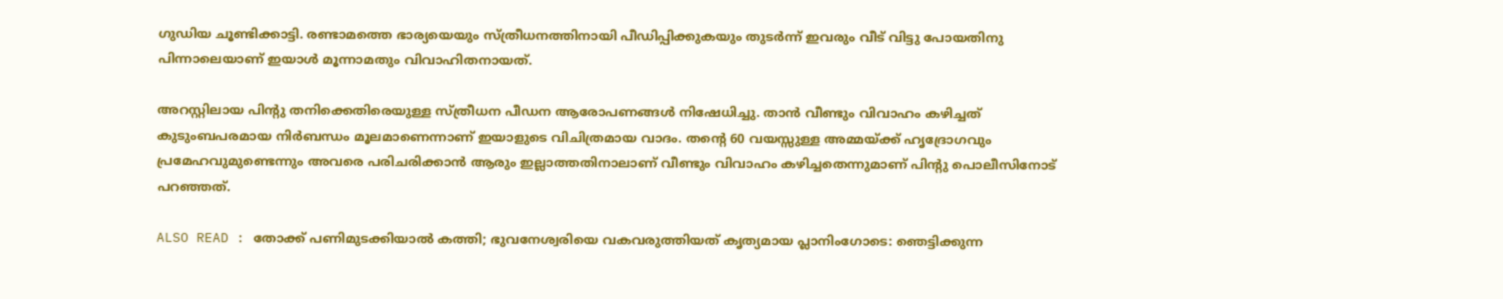ഗുഡിയ ചൂണ്ടിക്കാട്ടി. രണ്ടാമത്തെ ഭാര്യയെയും സ്ത്രീധനത്തിനായി പീഡിപ്പിക്കുകയും തുടർന്ന് ഇവരും വീട് വിട്ടു പോയതിനു പിന്നാലെയാണ് ഇയാൾ മൂന്നാമതും വിവാഹിതനായത്.

അറസ്റ്റിലായ പിന്റു തനിക്കെതിരെയുള്ള സ്ത്രീധന പീഡന ആരോപണങ്ങൾ നിഷേധിച്ചു. താൻ വീണ്ടും വിവാഹം കഴിച്ചത് കുടുംബപരമായ നിർബന്ധം മൂലമാണെന്നാണ് ഇയാളുടെ വിചിത്രമായ വാദം. തന്റെ 60 വയസ്സുള്ള അമ്മയ്ക്ക് ഹൃദ്രോഗവും പ്രമേഹവുമുണ്ടെന്നും അവരെ പരിചരിക്കാൻ ആരും ഇല്ലാത്തതിനാലാണ് വീണ്ടും വിവാഹം കഴിച്ചതെന്നുമാണ് പിന്റു പൊലീസിനോട് പറഞ്ഞത്.

ALSO READ : തോക്ക് പണിമുടക്കിയാൽ കത്തി; ഭുവനേശ്വരിയെ വകവരുത്തിയത് കൃത്യമായ പ്ലാനിംഗോടെ: ഞെട്ടിക്കുന്ന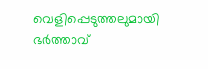വെളിപ്പെടുത്തലുമായി ഭർത്താവ്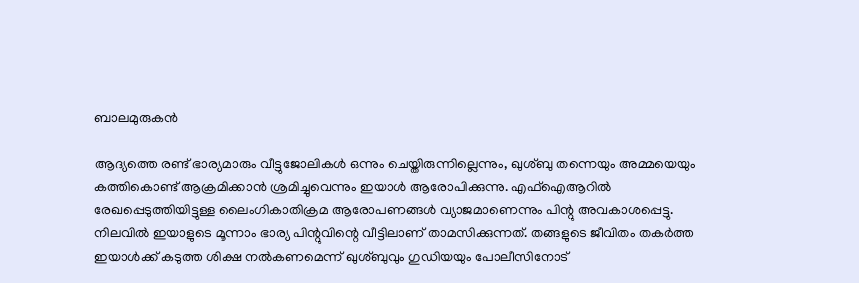ബാലമുരുകൻ

ആദ്യത്തെ രണ്ട് ഭാര്യമാരും വീട്ടുജോലികൾ ഒന്നും ചെയ്തിരുന്നില്ലെന്നും, ഖുശ്ബു തന്നെയും അമ്മയെയും കത്തികൊണ്ട് ആക്രമിക്കാൻ ശ്രമിച്ചുവെന്നും ഇയാൾ ആരോപിക്കുന്നു. എഫ്‌ഐആറിൽ രേഖപ്പെടുത്തിയിട്ടുള്ള ലൈംഗികാതിക്രമ ആരോപണങ്ങൾ വ്യാജമാണെന്നും പിന്റു അവകാശപ്പെട്ടു. നിലവിൽ ഇയാളുടെ മൂന്നാം ഭാര്യ പിന്റുവിന്റെ വീട്ടിലാണ് താമസിക്കുന്നത്. തങ്ങളുടെ ജീവിതം തകർത്ത ഇയാൾക്ക് കടുത്ത ശിക്ഷ നൽകണമെന്ന് ഖുശ്ബുവും ഗുഡിയയും പോലീസിനോട്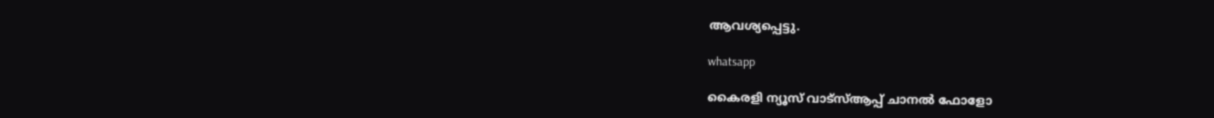ആവശ്യപ്പെട്ടു.

whatsapp

കൈരളി ന്യൂസ് വാട്‌സ്ആപ്പ് ചാനല്‍ ഫോളോ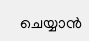ചെയ്യാന്‍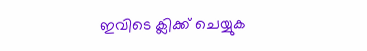ഇവിടെ ക്ലിക്ക് ചെയ്യുക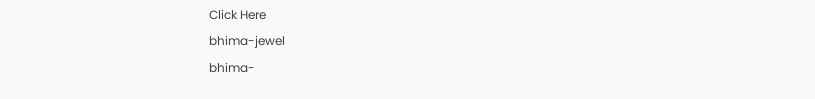Click Here
bhima-jewel
bhima-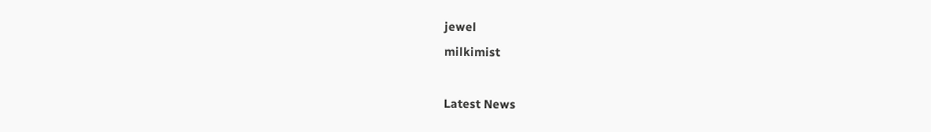jewel
milkimist

Latest News